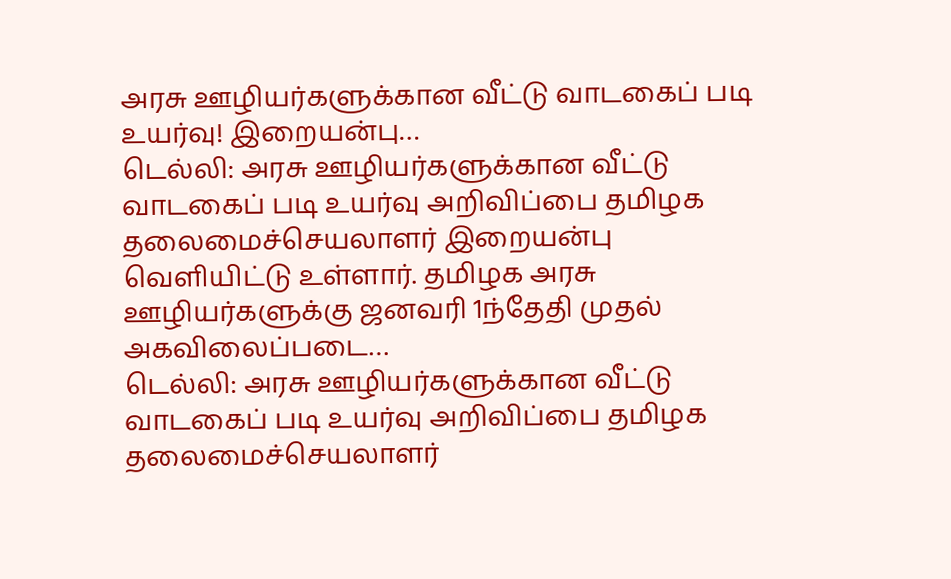அரசு ஊழியர்களுக்கான வீட்டு வாடகைப் படி உயர்வு! இறையன்பு…
டெல்லி: அரசு ஊழியர்களுக்கான வீட்டு வாடகைப் படி உயர்வு அறிவிப்பை தமிழக தலைமைச்செயலாளர் இறையன்பு வெளியிட்டு உள்ளார். தமிழக அரசு ஊழியர்களுக்கு ஜனவரி 1ந்தேதி முதல் அகவிலைப்படை…
டெல்லி: அரசு ஊழியர்களுக்கான வீட்டு வாடகைப் படி உயர்வு அறிவிப்பை தமிழக தலைமைச்செயலாளர்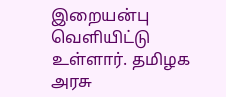இறையன்பு வெளியிட்டு உள்ளார். தமிழக அரசு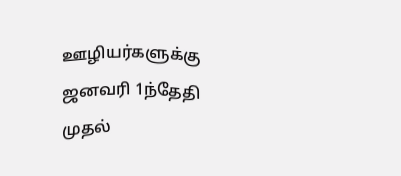ஊழியர்களுக்கு ஜனவரி 1ந்தேதி முதல்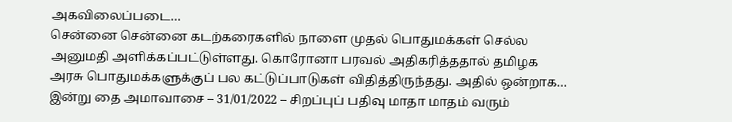அகவிலைப்படை…
சென்னை சென்னை கடற்கரைகளில் நாளை முதல் பொதுமக்கள் செல்ல அனுமதி அளிக்கப்பட்டுள்ளது. கொரோனா பரவல் அதிகரித்ததால் தமிழக அரசு பொதுமக்களுக்குப் பல கட்டுப்பாடுகள் விதித்திருந்தது. அதில் ஒன்றாக…
இன்று தை அமாவாசை – 31/01/2022 – சிறப்புப் பதிவு மாதா மாதம் வரும்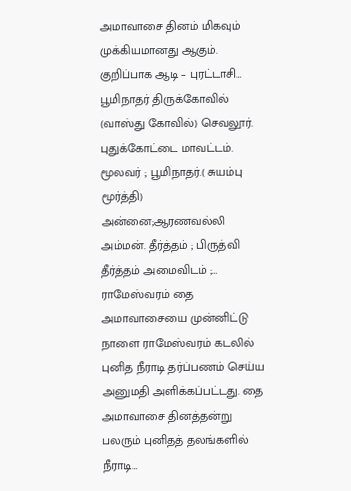அமாவாசை தினம் மிகவும் முக்கியமானது ஆகும். குறிப்பாக ஆடி – புரட்டாசி…
பூமிநாதர் திருக்கோவில் (வாஸ்து கோவில்) செவலூர். புதுக்கோட்டை மாவட்டம். மூலவர் ; பூமிநாதர்.( சுயம்பு மூர்த்தி) அன்னை;ஆரணவல்லி அம்மன். தீர்த்தம் ; பிருத்வி தீர்த்தம் அமைவிடம் ;…
ராமேஸ்வரம் தை அமாவாசையை முன்னிட்டு நாளை ராமேஸ்வரம் கடலில் புனித நீராடி தர்ப்பணம் செய்ய அனுமதி அளிக்கப்பட்டது. தை அமாவாசை தினத்தன்று பலரும் புனிதத் தலங்களில் நீராடி…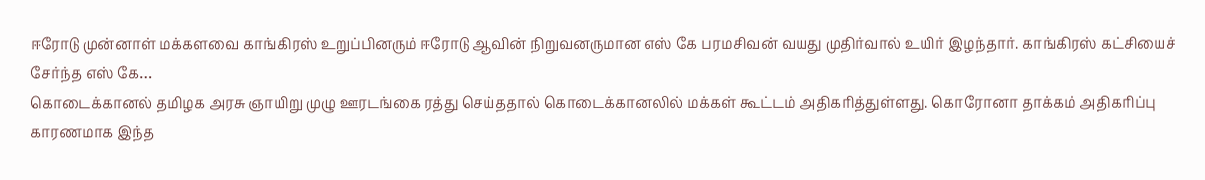ஈரோடு முன்னாள் மக்களவை காங்கிரஸ் உறுப்பினரும் ஈரோடு ஆவின் நிறுவனருமான எஸ் கே பரமசிவன் வயது முதிர்வால் உயிர் இழந்தார். காங்கிரஸ் கட்சியைச் சேர்ந்த எஸ் கே…
கொடைக்கானல் தமிழக அரசு ஞாயிறு முழு ஊரடங்கை ரத்து செய்ததால் கொடைக்கானலில் மக்கள் கூட்டம் அதிகரித்துள்ளது. கொரோனா தாக்கம் அதிகரிப்பு காரணமாக இந்த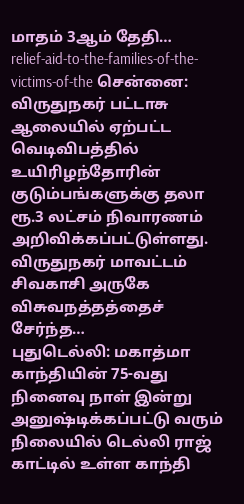மாதம் 3ஆம் தேதி…
relief-aid-to-the-families-of-the-victims-of-the சென்னை: விருதுநகர் பட்டாசு ஆலையில் ஏற்பட்ட வெடிவிபத்தில் உயிரிழந்தோரின் குடும்பங்களுக்கு தலா ரூ.3 லட்சம் நிவாரணம் அறிவிக்கப்பட்டுள்ளது. விருதுநகர் மாவட்டம் சிவகாசி அருகே விசுவநத்தத்தைச் சேர்ந்த…
புதுடெல்லி: மகாத்மா காந்தியின் 75-வது நினைவு நாள் இன்று அனுஷ்டிக்கப்பட்டு வரும் நிலையில் டெல்லி ராஜ் காட்டில் உள்ள காந்தி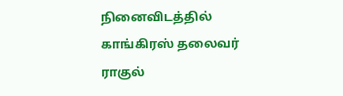நினைவிடத்தில் காங்கிரஸ் தலைவர் ராகுல்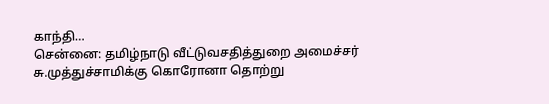காந்தி…
சென்னை: தமிழ்நாடு வீட்டுவசதித்துறை அமைச்சர் சு.முத்துச்சாமிக்கு கொரோனா தொற்று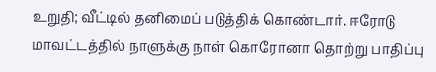உறுதி; வீட்டில் தனிமைப் படுத்திக் கொண்டார். ஈரோடு மாவட்டத்தில் நாளுக்கு நாள் கொரோனா தொற்று பாதிப்பு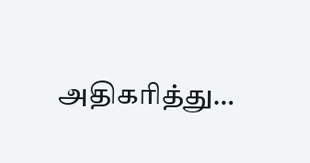அதிகரித்து…